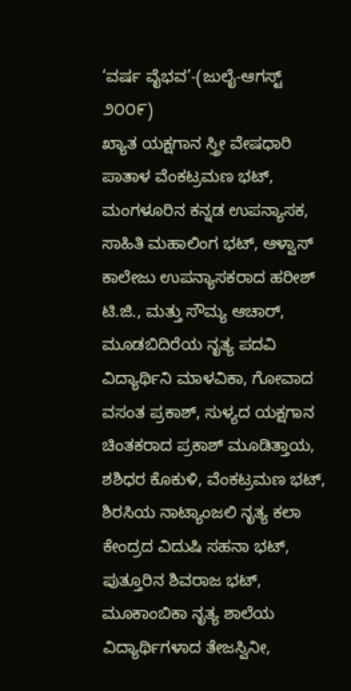‘ವರ್ಷ ವೈಭವ’-(ಜುಲೈ-ಆಗಸ್ಟ್ ೨೦೦೯)
ಖ್ಯಾತ ಯಕ್ಷಗಾನ ಸ್ತ್ರೀ ವೇಷಧಾರಿ ಪಾತಾಳ ವೆಂಕಟ್ರಮಣ ಭಟ್, ಮಂಗಳೂರಿನ ಕನ್ನಡ ಉಪನ್ಯಾಸಕ, ಸಾಹಿತಿ ಮಹಾಲಿಂಗ ಭಟ್, ಆಳ್ವಾಸ್ ಕಾಲೇಜು ಉಪನ್ಯಾಸಕರಾದ ಹರೀಶ್ ಟಿ.ಜಿ., ಮತ್ತು ಸೌಮ್ಯ ಆಚಾರ್, ಮೂಡಬಿದಿರೆಯ ನೃತ್ಯ ಪದವಿ ವಿದ್ಯಾರ್ಥಿನಿ ಮಾಳವಿಕಾ, ಗೋವಾದ ವಸಂತ ಪ್ರಕಾಶ್, ಸುಳ್ಯದ ಯಕ್ಷಗಾನ ಚಿಂತಕರಾದ ಪ್ರಕಾಶ್ ಮೂಡಿತ್ತಾಯ, ಶಶಿಧರ ಕೊಕುಳಿ, ವೆಂಕಟ್ರಮಣ ಭಟ್, ಶಿರಸಿಯ ನಾಟ್ಯಾಂಜಲಿ ನೃತ್ಯ ಕಲಾ ಕೇಂದ್ರದ ವಿದುಷಿ ಸಹನಾ ಭಟ್, ಪುತ್ತೂರಿನ ಶಿವರಾಜ ಭಟ್, ಮೂಕಾಂಬಿಕಾ ನೃತ್ಯ ಶಾಲೆಯ ವಿದ್ಯಾರ್ಥಿಗಳಾದ ತೇಜಸ್ವಿನೀ,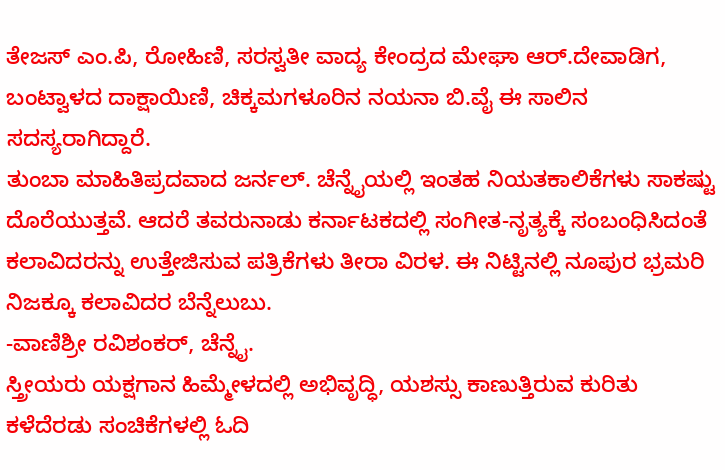ತೇಜಸ್ ಎಂ.ಪಿ, ರೋಹಿಣಿ, ಸರಸ್ವತೀ ವಾದ್ಯ ಕೇಂದ್ರದ ಮೇಘಾ ಆರ್.ದೇವಾಡಿಗ, ಬಂಟ್ವಾಳದ ದಾಕ್ಷಾಯಿಣಿ, ಚಿಕ್ಕಮಗಳೂರಿನ ನಯನಾ ಬಿ.ವೈ ಈ ಸಾಲಿನ ಸದಸ್ಯರಾಗಿದ್ದಾರೆ.
ತುಂಬಾ ಮಾಹಿತಿಪ್ರದವಾದ ಜರ್ನಲ್. ಚೆನ್ನೈಯಲ್ಲಿ ಇಂತಹ ನಿಯತಕಾಲಿಕೆಗಳು ಸಾಕಷ್ಟು ದೊರೆಯುತ್ತವೆ. ಆದರೆ ತವರುನಾಡು ಕರ್ನಾಟಕದಲ್ಲಿ ಸಂಗೀತ-ನೃತ್ಯಕ್ಕೆ ಸಂಬಂಧಿಸಿದಂತೆ ಕಲಾವಿದರನ್ನು ಉತ್ತೇಜಿಸುವ ಪತ್ರಿಕೆಗಳು ತೀರಾ ವಿರಳ. ಈ ನಿಟ್ಟಿನಲ್ಲಿ ನೂಪುರ ಭ್ರಮರಿ ನಿಜಕ್ಕೂ ಕಲಾವಿದರ ಬೆನ್ನೆಲುಬು.
-ವಾಣಿಶ್ರೀ ರವಿಶಂಕರ್, ಚೆನ್ನೈ.
ಸ್ತ್ರೀಯರು ಯಕ್ಷಗಾನ ಹಿಮ್ಮೇಳದಲ್ಲಿ ಅಭಿವೃದ್ಧಿ, ಯಶಸ್ಸು ಕಾಣುತ್ತಿರುವ ಕುರಿತು ಕಳೆದೆರಡು ಸಂಚಿಕೆಗಳಲ್ಲಿ ಓದಿ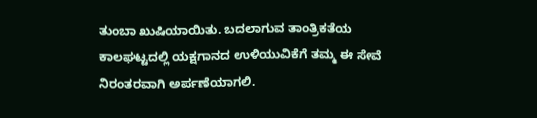ತುಂಬಾ ಖುಷಿಯಾಯಿತು. ಬದಲಾಗುವ ತಾಂತ್ರಿಕತೆಯ ಕಾಲಘಟ್ಟದಲ್ಲಿ ಯಕ್ಷಗಾನದ ಉಳಿಯುವಿಕೆಗೆ ತಮ್ಮ ಈ ಸೇವೆ ನಿರಂತರವಾಗಿ ಅರ್ಪಣೆಯಾಗಲಿ.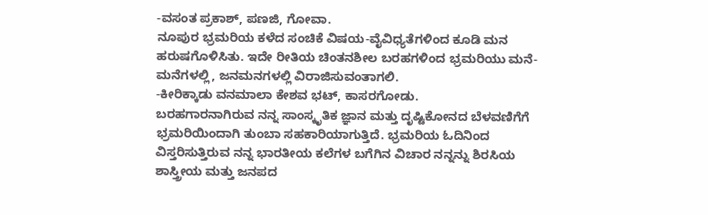-ವಸಂತ ಪ್ರಕಾಶ್, ಪಣಜಿ, ಗೋವಾ.
ನೂಪುರ ಭ್ರಮರಿಯ ಕಳೆದ ಸಂಚಿಕೆ ವಿಷಯ-ವೈವಿಧ್ಯತೆಗಳಿಂದ ಕೂಡಿ ಮನ ಹರುಷಗೊಳಿಸಿತು. ಇದೇ ರೀತಿಯ ಚಿಂತನಶೀಲ ಬರಹಗಳಿಂದ ಭ್ರಮರಿಯು ಮನೆ-ಮನೆಗಳಲ್ಲಿ, ಜನಮನಗಳಲ್ಲಿ ವಿರಾಜಿಸುವಂತಾಗಲಿ.
-ಕೀರಿಕ್ಕಾಡು ವನಮಾಲಾ ಕೇಶವ ಭಟ್, ಕಾಸರಗೋಡು.
ಬರಹಗಾರನಾಗಿರುವ ನನ್ನ ಸಾಂಸ್ಕೃತಿಕ ಜ್ಞಾನ ಮತ್ತು ದೃಷ್ಟಿಕೋನದ ಬೆಳವಣಿಗೆಗೆ ಭ್ರಮರಿಯಿಂದಾಗಿ ತುಂಬಾ ಸಹಕಾರಿಯಾಗುತ್ತಿದೆ. ಭ್ರಮರಿಯ ಓದಿನಿಂದ ವಿಸ್ತರಿಸುತ್ತಿರುವ ನನ್ನ ಭಾರತೀಯ ಕಲೆಗಳ ಬಗೆಗಿನ ವಿಚಾರ ನನ್ನನ್ನು ಶಿರಸಿಯ ಶಾಸ್ತ್ರೀಯ ಮತ್ತು ಜನಪದ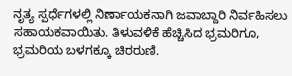ನೃತ್ಯ ಸ್ಪರ್ಧೆಗಳಲ್ಲಿ ನಿರ್ಣಾಯಕನಾಗಿ ಜವಾಬ್ದಾರಿ ನಿರ್ವಹಿಸಲು ಸಹಾಯಕವಾಯಿತು. ತಿಳುವಳಿಕೆ ಹೆಚ್ಚಿಸಿದ ಭ್ರಮರಿಗೂ, ಭ್ರಮರಿಯ ಬಳಗಕ್ಕೂ ಚಿರರುಣಿ.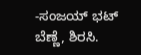-ಸಂಜಯ್ ಭಟ್ ಬೆಣ್ಣೆ, ಶಿರಸಿ.